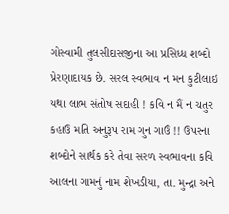ગોસ્વામી તુલસીદાસજીના આ પ્રસિધ્ધ શબ્દો પ્રેરણાદાયક છે. સરલ સ્વભાવ ન મન કુટીલાઇ યથા લાભ સંતોષ સદાહી ! કવિ ન મૈં ન ચતુર કહાઉ મતિ અનુરૂપ રામ ગુન ગાઉં !! ઉપરના શબ્દોને સાર્થક કરે તેવા સરળ સ્વભાવના કવિ આલના ગામનું નામ શેખડીયા, તા. મુન્દ્રા અને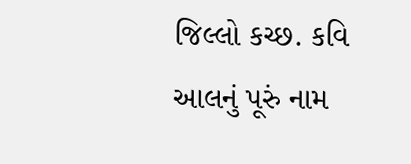જિલ્લો કચ્છ. કવિ આલનું પૂરું નામ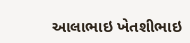આલાભાઇ ખેતશીભાઇ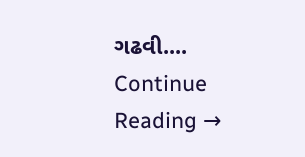ગઢવી.... Continue Reading →